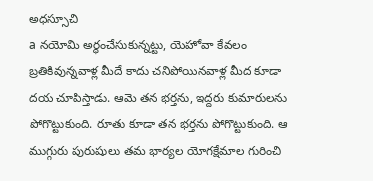అధస్సూచి
a నయోమి అర్థంచేసుకున్నట్టు, యెహోవా కేవలం బ్రతికివున్నవాళ్ల మీదే కాదు చనిపోయినవాళ్ల మీద కూడా దయ చూపిస్తాడు. ఆమె తన భర్తను, ఇద్దరు కుమారులను పోగొట్టుకుంది. రూతు కూడా తన భర్తను పోగొట్టుకుంది. ఆ ముగ్గురు పురుషులు తమ భార్యల యోగక్షేమాల గురించి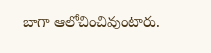బాగా ఆలోచించివుంటారు.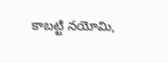కాబట్టి నయోమి,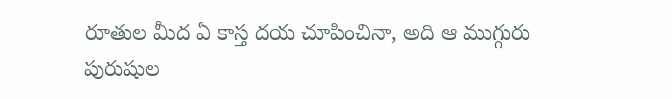రూతుల మీద ఏ కాస్త దయ చూపించినా, అది ఆ ముగ్గురు పురుషుల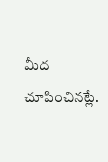మీద చూపించినట్లే.